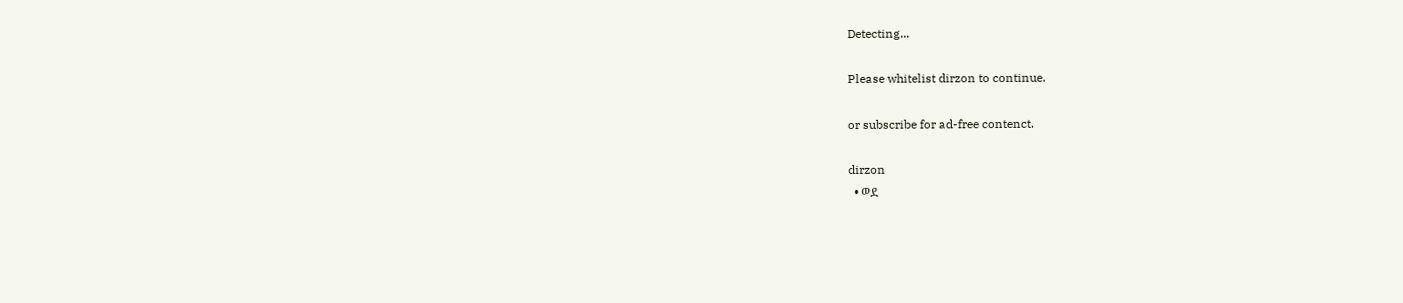Detecting...

Please whitelist dirzon to continue.

or subscribe for ad-free contenct.

dirzon
  • ወደ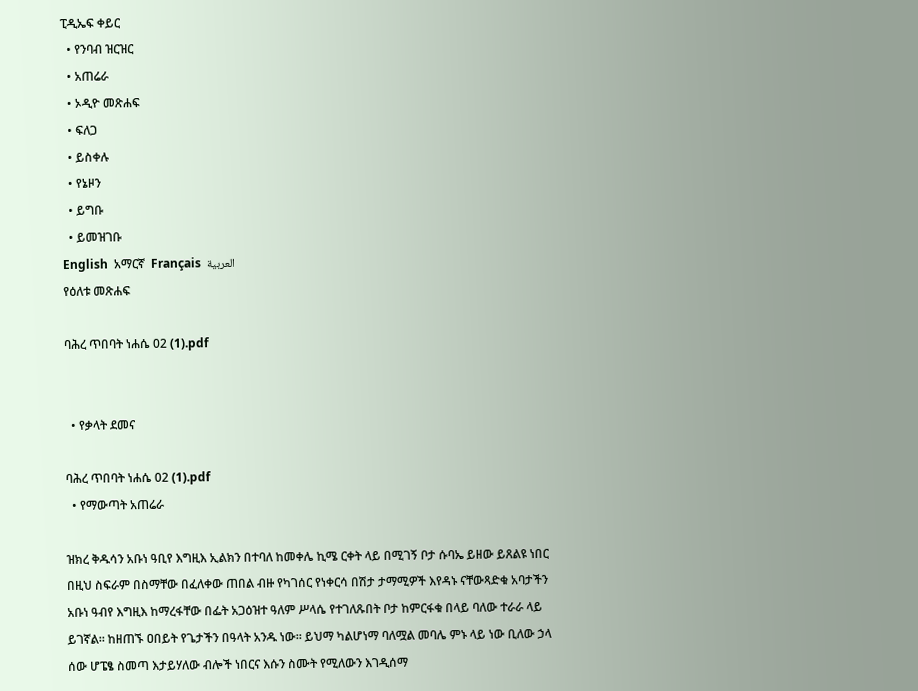ፒዲኤፍ ቀይር
  • የንባብ ዝርዝር
  • አጠሬራ
  • ኦዲዮ መጽሐፍ
  • ፍለጋ
  • ይስቀሉ
  • የኔዞን
  • ይግቡ
  • ይመዝገቡ
English  አማርኛ  Français  العربية
የዕለቱ መጽሐፍ

ባሕረ ጥበባት ነሐሴ 02 (1).pdf


  • የቃላት ደመና

ባሕረ ጥበባት ነሐሴ 02 (1).pdf
  • የማውጣት አጠሬራ

ዝክረ ቅዱሳን አቡነ ዓቢየ እግዚእ ኢልክን በተባለ ከመቀሌ ኪሜ ርቀት ላይ በሚገኝ ቦታ ሱባኤ ይዘው ይጸልዩ ነበር በዚህ ስፍራም በስማቸው በፈለቀው ጠበል ብዙ የካገሰር የነቀርሳ በሽታ ታማሚዎች እየዳኑ ናቸውጻድቁ አባታችን አቡነ ዓብየ እግዚእ ከማረፋቸው በፌት አጋዕዝተ ዓለም ሥላሴ የተገለጹበት ቦታ ከምርፋቁ በላይ ባለው ተራራ ላይ ይገኛል። ከዘጠኙ ዐበይት የጌታችን በዓላት አንዱ ነው። ይህማ ካልሆነማ ባለሟል መባሌ ምኑ ላይ ነው ቢለው ኃላ ሰው ሆፔፄ ስመጣ እታይሃለው ብሎች ነበርና እሱን ስሙት የሚለውን እገዲሰማ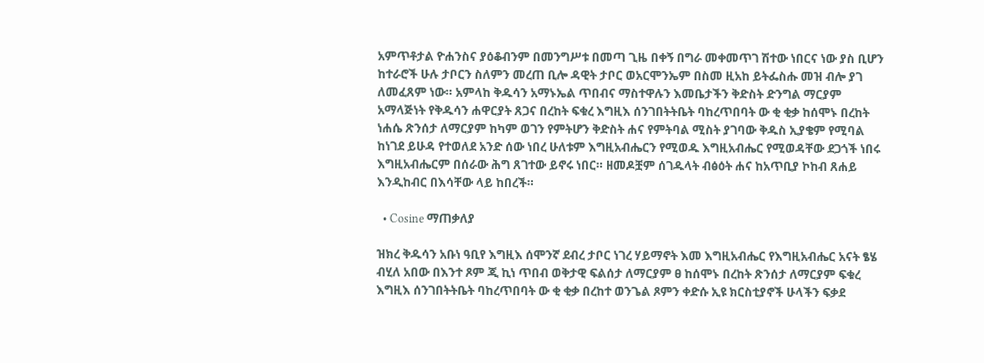አምጥቶታል ዮሐንስና ያዕቆብንም በመንግሥቱ በመጣ ጊዜ በቀኝ በግራ መቀመጥገ ሽተው ነበርና ነው ያስ ቢሆን ከተራሮች ሁሉ ታቦርን ስለምን መረጠ ቢሎ ዳዊት ታቦር ወአርሞንኤም በስመ ዚአከ ይትፌስሑ መዝ ብሎ ያገ ለመፈጸም ነው። አምላከ ቅዱሳን አማኑኤል ጥበብና ማስተዋሉን እመቤታችን ቅድስት ድንግል ማርያም አማላጅነት የቅዱሳን ሐዋርያት ጸጋና በረከት ፍቁረ እግዚእ ሰንገበትትቤት ባከረጥበባት ው ቂ ቂቃ ከሰሞኑ በረከት ነሐሴ ጽንሰታ ለማርያም ከካም ወገን የምትሆን ቅድስት ሐና የምትባል ሚስት ያገባው ቅዱስ ኢያቄም የሚባል ከነገደ ይሁዳ የተወለደ አንድ ሰው ነበረ ሁለቱም እግዚአብሔርን የሚወዱ እግዚአብሔር የሚወዳቸው ደጋጎች ነበሩ እግዚአብሔርም በሰራው ሕግ ጸገተው ይኖሩ ነበር። ዘመዶቿም ሰገዱላት ብፅዕት ሐና ከአጥቢያ ኮከብ ጸሐይ እንዲከብር በእሳቸው ላይ ከበረች።

  • Cosine ማጠቃለያ

ዝክረ ቅዱሳን አቡነ ዓቢየ እግዚእ ሰሞንኛ ደብረ ታቦር ነገረ ሃይማኖት እመ እግዚአብሔር የእግዚአብሔር አናት ፄሄ ብሂለ አበው በእንተ ጾም ጂ ኪነ ጥበብ ወቅታዊ ፍልሰታ ለማርያም ፀ ከሰሞኑ በረከት ጽንሰታ ለማርያም ፍቁረ እግዚእ ሰንገበትትቤት ባከረጥበባት ው ቂ ቂቃ በረከተ ወንጌል ጾምን ቀድሱ ኢዩ ክርስቲያኖች ሁላችን ፍቃደ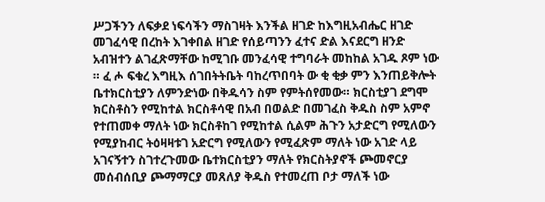ሥጋችንን ለፍቃደ ነፍሳችን ማስገዛት እንችል ዘገድ ከእግዚአብሔር ዘገድ መገፈሳዊ በረከት እገቀበል ዘገድ የሰይጣንን ፈተና ድል እናደርግ ዘንድ አብዝተን ልገፈጽማቸው ከሚገቡ መንፈሳዊ ተግባራት መከከል አገዱ ጾም ነው ። ፈ ሖ ፍቁረ እግዚእ ሰገበትትቤት ባከረጥበባት ው ቂ ቂቃ ምን እንጠይቅሎት ቤተክርስቲያን ለምንድነው በቅዱሳን ስም የምትሰየመው። ክርስቲያገ ደግሞ ክርስቶስን የሚከተል ክርስቶሳዊ በአብ በወልድ በመገፈስ ቅዱስ ስም አምኖ የተጠመቀ ማለት ነው ክርስቶከገ የሚከተል ሲልም ሕጉን አታድርግ የሚለውን የሚያከብር ትዕዛዛቱገ አድርግ የሚለውን የሚፈጽም ማለት ነው አገድ ላይ አገናኝተን ስገተረጉመው ቤተክርስቲያን ማለት የክርስትያኖች ጮመኖርያ መሰብሰቢያ ጮማማርያ መጸለያ ቅዱስ የተመረጠ ቦታ ማለች ነው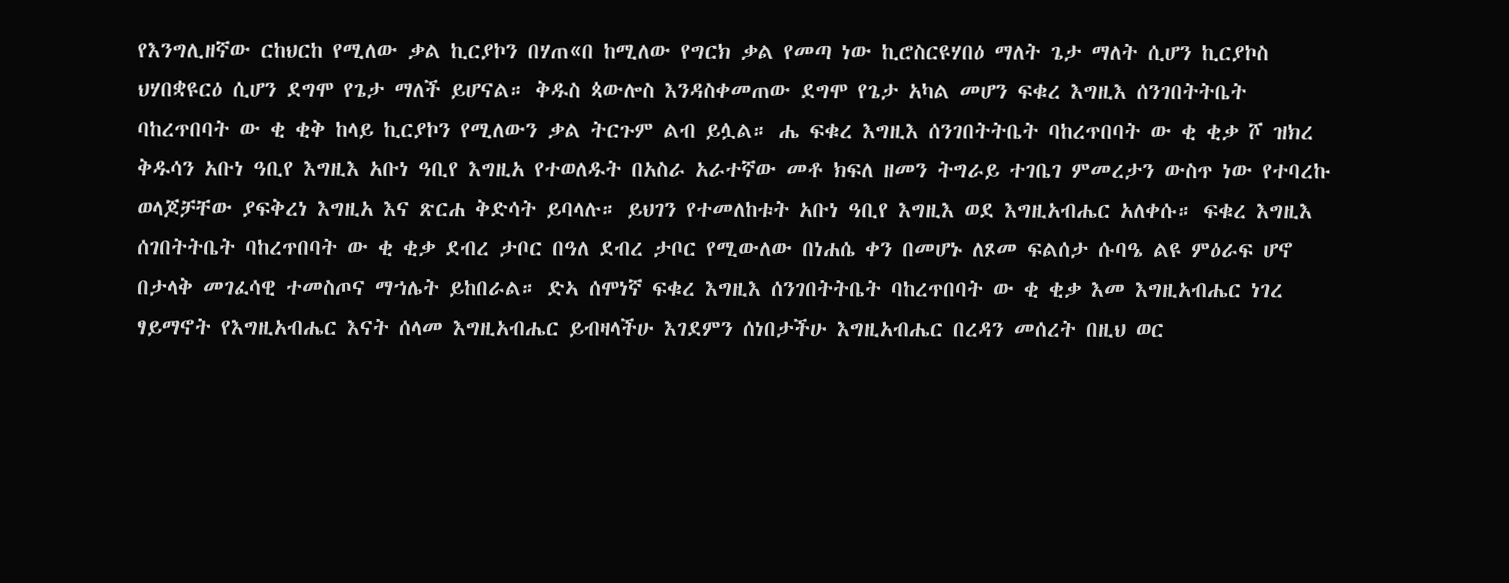የእንግሊዘኛው ርከህርከ የሚለው ቃል ኪርያኮን በሃጠ«በ ከሚለው የግርክ ቃል የመጣ ነው ኪሮስርዩሃበዕ ማለት ጌታ ማለት ሲሆን ኪርያኮስ ህሃበቋዩርዕ ሲሆን ደግሞ የጌታ ማለች ይሆናል። ቅዱስ ጳውሎስ እንዳስቀመጠው ደግሞ የጌታ አካል መሆን ፍቁረ እግዚእ ሰንገበትትቤት ባከረጥበባት ው ቂ ቂቅ ከላይ ኪርያኮን የሚለውን ቃል ትርጉም ልብ ይሏል። ሔ ፍቁረ እግዚእ ሰንገበትትቤት ባከረጥበባት ው ቂ ቂቃ ሾ ዝክረ ቅዱሳን አቡነ ዓቢየ እግዚእ አቡነ ዓቢየ እግዚአ የተወለዱት በአስራ አራተኛው መቶ ክፍለ ዘመን ትግራይ ተገቤገ ምመረታን ውስጥ ነው የተባረኩ ወላጆቻቸው ያፍቅረነ እግዚአ እና ጽርሐ ቅድሳት ይባላሉ። ይህገን የተመለከቱት አቡነ ዓቢየ እግዚእ ወደ እግዚአብሔር አለቀሱ። ፍቁረ እግዚእ ሰገበትትቤት ባከረጥበባት ው ቂ ቂቃ ደብረ ታቦር በዓለ ደብረ ታቦር የሚውለው በነሐሴ ቀን በመሆኑ ለጾመ ፍልሰታ ሱባዔ ልዩ ምዕራፍ ሆኖ በታላቅ መገፈሳዊ ተመስጦና ማኀሌት ይከበራል። ድኣ ሰሞነኛ ፍቁረ እግዚእ ሰንገበትትቤት ባከረጥበባት ው ቂ ቂቃ እመ እግዚአብሔር ነገረ ፃይማኖት የእግዚአብሔር እናት ሰላመ እግዚአብሔር ይብዛላችሁ እገደምን ሰነበታችሁ እግዚአብሔር በረዳን መሰረት በዚህ ወር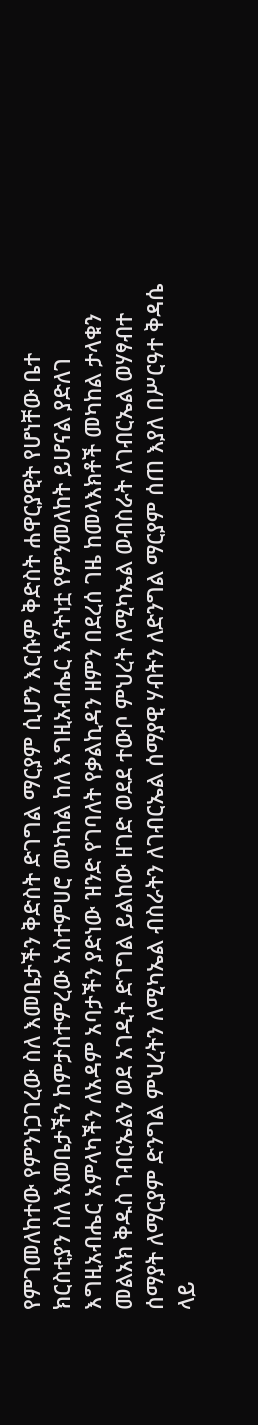የምገመለከተው የምንነጋገረው ስለ እመቤታችን ቅድስት ድገግል ማርያም ሲሆን እርሱም ቅድስት ሐዋርያዊት የሆነቸው ቤተ ክርስቲያን ስለ እመቤታችን ከምታስተምረው አስተምሀሮ መካከል ከለ እግዚአብሔር እናትነቷ የምንመለከት ይሆናል ያድለገ እግዚአብሔር አምላካችን ለአዳም አባታችን ያድነው ዝንድ የገባለት የቃልኪዳን ዘምን በደረሰ ገዜ ከመላእክቶች መካከል ታላቁን መልአክ ቅዱስ ገብርኤልን ወደ አገዲት ድገግል ይልከው ዘገድ ወደደ ተውቦ ምህረት ለሚካኤል ወብስራት ለገብርኤል ወሃፃብተ ሰማያት ለማርያም ድንግል ምህረትን ለሚካኤል ብስራትን ለገብርኤል ሰማያዊ ሃብትን ለድንግል ማርያም ሰጠ እያለ በሥርዓተ ቅዳሴ ላይ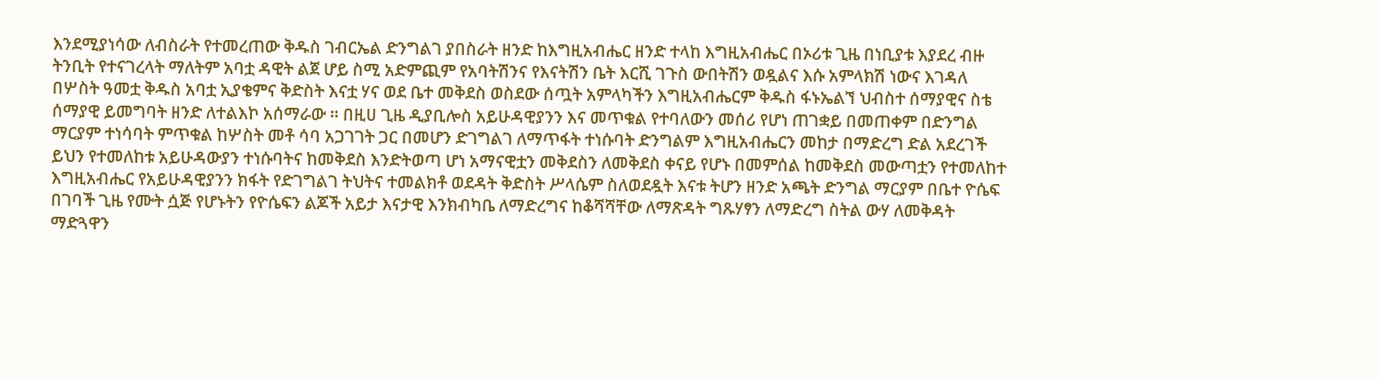እንደሚያነሳው ለብስራት የተመረጠው ቅዱስ ገብርኤል ድንግልገ ያበስራት ዘንድ ከእግዚአብሔር ዘንድ ተላከ እግዚአብሔር በኦሪቱ ጊዜ በነቢያቱ እያደረ ብዙ ትንቢት የተናገረላት ማለትም አባቷ ዳዊት ልጀ ሆይ ስሚ አድምጪም የአባትሽንና የእናትሽን ቤት እርሺ ገጉስ ውበትሽን ወዷልና እሱ አምላክሽ ነውና እገዳለ በሦስት ዓመቷ ቅዱስ አባቷ ኢያቄምና ቅድስት እናቷ ሃና ወደ ቤተ መቅደስ ወስደው ሰጧት አምላካችን እግዚአብሔርም ቅዱስ ፋኑኤልኘ ህብስተ ሰማያዊና ስቴ ሰማያዊ ይመግባት ዘንድ ለተልእኮ አሰማራው ። በዚሀ ጊዜ ዲያቢሎስ አይሁዳዊያንን እና መጥቁል የተባለውን መሰሪ የሆነ ጠገቋይ በመጠቀም በድንግል ማርያም ተነሳባት ምጥቁል ከሦስት መቶ ሳባ አጋገገት ጋር በመሆን ድገግልገ ለማጥፋት ተነሱባት ድንግልም እግዚአብሔርን መከታ በማድረግ ድል አደረገች ይህን የተመለከቱ አይሁዳውያን ተነሱባትና ከመቅደስ እንድትወጣ ሆነ አማናዊቷን መቅደስን ለመቅደስ ቀናይ የሆኑ በመምሰል ከመቅደስ መውጣቷን የተመለከተ እግዚአብሔር የአይሁዳዊያንን ክፋት የድገግልገ ትህትና ተመልክቶ ወደዳት ቅድስት ሥላሴም ስለወደዷት እናቱ ትሆን ዘንድ አጫት ድንግል ማርያም በቤተ ዮሴፍ በገባች ጊዜ የሙት ሷጅ የሆኑትን የዮሴፍን ልጆች አይታ እናታዊ እንክብካቤ ለማድረግና ከቆሻሻቸው ለማጽዳት ግጹሃፃን ለማድረግ ስትል ውሃ ለመቅዳት ማድጓዋን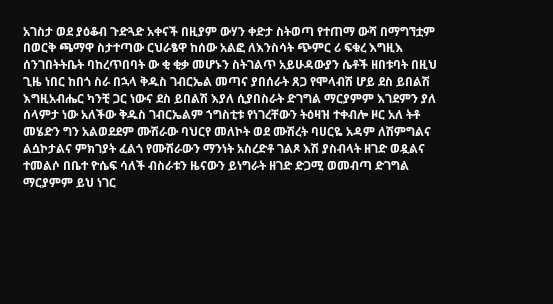አገስታ ወደ ያዕቆብ ጉድጓድ አቀናች በዚያም ውሃን ቀድታ ስትወጣ የተጠማ ውሻ በማግኘቷም በወርቅ ጫማዋ ስታተጣው ርህራፄዋ ከሰው አልፎ ለእንስሳት ጭምር ሪ ፍቁረ እግዚእ ሰንገበትትቤት ባከረጥበባት ው ቂ ቂቃ መሆኑን ስትገልጥ አይሁዳውያን ሴቶች ዘበቱባት በዚህ ጊዜ ነበር ከበጎ ስራ በኋላ ቅዱስ ገብርኤል መጣና ያበሰራት ጸጋ የሞላብሽ ሆይ ደስ ይበልሽ እግዚአብሔር ካንቺ ጋር ነውና ደስ ይበልሽ እያለ ሲያበስራት ድገግል ማርያምም እገደምን ያለ ሰላምታ ነው አለችው ቅዱስ ገብርኤልም ኀግስቲቱ የነገረቸውን ትዕዛዝ ተቀብሎ ዞር አለ ትቶ መሄድን ግን አልወደደም ሙሽራው ባህርየ መለኮት ወደ ሙሽረት ባሀርዬ አዳም ለሽምግልና ልሷኮታልና ምክገያት ፈልጎ የሙሽራውን ማንነት አስረድቶ ገልጾ እሽ ያስብላት ዘገድ ወዷልና ተመልሶ በቤተ ዮሴፍ ሳለች ብስራቱን ዜናውን ይነግራት ዘገድ ድጋሚ ወመብጣ ድገግል ማርያምም ይህ ነገር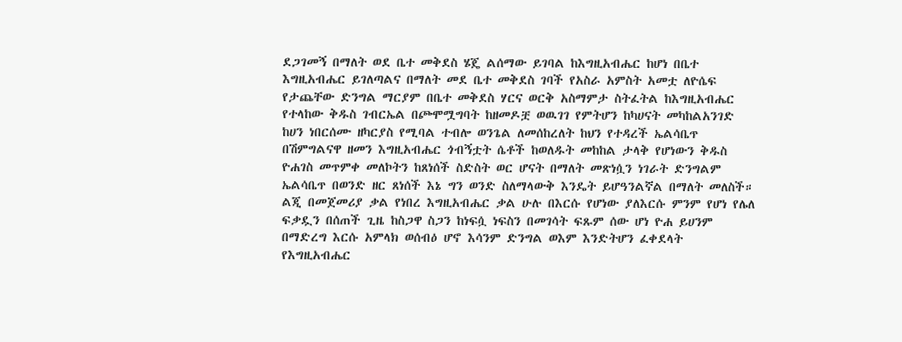ደጋገመኝ በማለት ወደ ቤተ መቅደስ ሄጄ ልሰማው ይገባል ከእግዚአብሔር ከሆነ በቤተ እግዚአብሔር ይገለጣልና በማለት መደ ቤተ መቅደስ ገባች የአስራ አምስት አመቷ ለዮሴፍ የታጨቸው ድንግል ማርያም በቤተ መቅደስ ሃርና ወርቅ አስማምታ ስትፈትል ከእግዚአብሔር የተላከው ቅዱስ ገብርኤል በጮሞሟግባት ከዘመዶቿ ወዉገገ የምትሆን ከካሀናት መካከልአንገድ ከሀን ነበርሰሙ ዘካርያስ የሚባል ተብሎ ወንጌል ለመሰከረለት ከህን የተዳረች ኤልሳቤጥ በሽምግልናዋ ዘመን እግዚአብሔር ጎብኝቷት ሴቶች ከወለዱት መከከል ታላቅ የሆነውን ቅዱስ ዮሐገስ መጥምቀ መለኮትን ከጸነሰች ስድስት ወር ሆናት በማለት መጽነሷን ነገራት ድንግልም ኤልሳቤጥ በወንድ ዘር ጸነሰች እኔ ግን ወንድ ስለማላውቅ እንዴት ይሆዓንልኛል በማለት መለስች። ልጂ በመጀመሪያ ቃል የነበረ እግዚአብሔር ቃል ሁሉ በእርሱ የሆነው ያለእርሱ ምንም የሆነ የሌለ ፍቃዷን በሰጠች ጊዜ ከስጋዋ ስጋን ከነፍሷ ነፍስን በመገሳት ፍጹም ሰው ሆነ ዮሐ ይሀንም በማድረግ እርሱ አምላክ ወሰብዕ ሆኖ እሳንም ድንግል ወእም እንድትሆን ፈቀደላት የእግዚአብሔር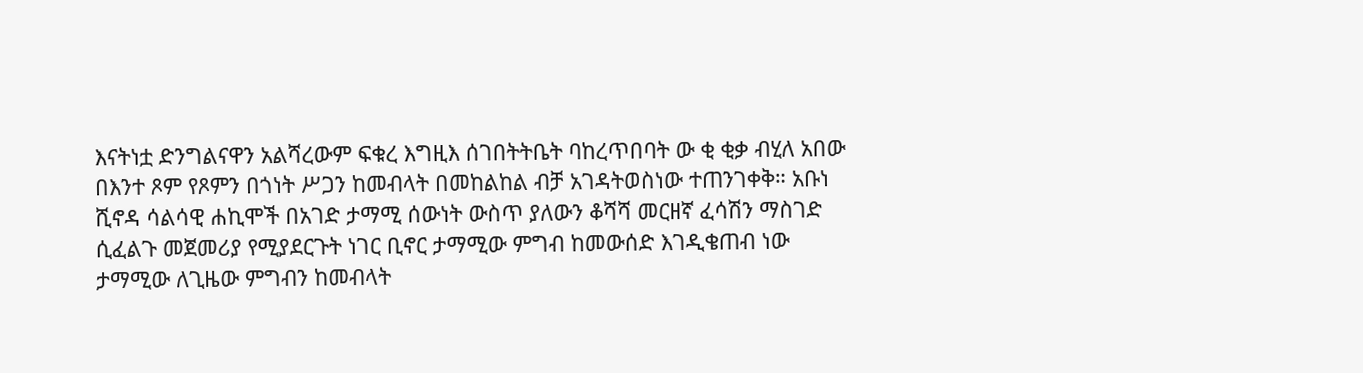እናትነቷ ድንግልናዋን አልሻረውም ፍቁረ እግዚእ ሰገበትትቤት ባከረጥበባት ው ቂ ቂቃ ብሂለ አበው በእንተ ጾም የጾምን በጎነት ሥጋን ከመብላት በመከልከል ብቻ አገዳትወስነው ተጠንገቀቅ። አቡነ ሺኖዳ ሳልሳዊ ሐኪሞች በአገድ ታማሚ ሰውነት ውስጥ ያለውን ቆሻሻ መርዘኛ ፈሳሽን ማስገድ ሲፈልጉ መጀመሪያ የሚያደርጉት ነገር ቢኖር ታማሚው ምግብ ከመውሰድ እገዲቄጠብ ነው ታማሚው ለጊዜው ምግብን ከመብላት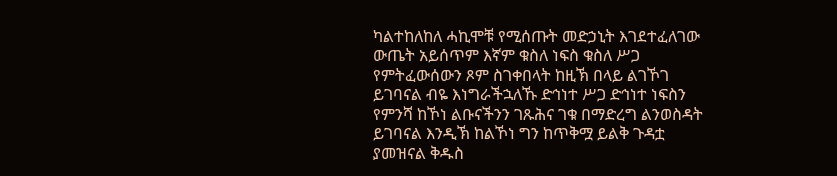ካልተከለከለ ሓኪሞቹ የሚሰጡት መድኃኒት እገደተፈለገው ውጤት አይሰጥም እኛም ቁስለ ነፍስ ቁስለ ሥጋ የምትፈውሰውን ጾም ስገቀበላት ከዚኽ በላይ ልገኾገ ይገባናል ብዬ እነግራችኋለኹ ድኅነተ ሥጋ ድኅነተ ነፍስን የምንሻ ከኾነ ልቡናችንን ገጹሕና ገቁ በማድረግ ልንወስዳት ይገባናል እንዲኽ ከልኾነ ግን ከጥቅሟ ይልቅ ጉዳቷ ያመዝናል ቅዱስ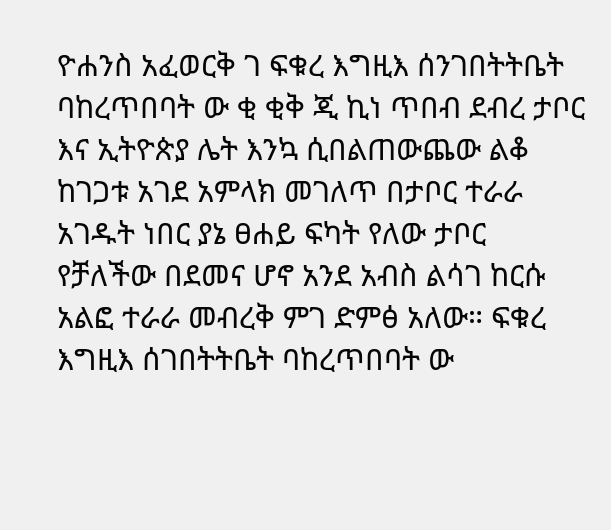ዮሐንስ አፈወርቅ ገ ፍቁረ እግዚእ ሰንገበትትቤት ባከረጥበባት ው ቂ ቂቅ ጂ ኪነ ጥበብ ደብረ ታቦር እና ኢትዮጵያ ሌት እንኳ ሲበልጠውጨው ልቆ ከገጋቱ አገደ አምላክ መገለጥ በታቦር ተራራ አገዱት ነበር ያኔ ፀሐይ ፍካት የለው ታቦር የቻለችው በደመና ሆኖ አንደ አብስ ልሳገ ከርሱ አልፎ ተራራ መብረቅ ምገ ድምፅ አለው። ፍቁረ እግዚእ ሰገበትትቤት ባከረጥበባት ው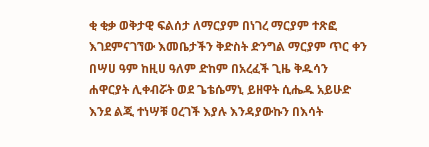ቂ ቂቃ ወቅታዊ ፍልሰታ ለማርያም በነገረ ማርያም ተጽፎ እገደምናገኘው እመቤታችን ቅድስት ድንግል ማርያም ጥር ቀን በሣሀ ዓም ከዚሀ ዓለም ድከም በአረፈች ጊዜ ቅዱሳን ሐዋርያት ሊቀብሯት ወደ ጌቴሴማኒ ይዘዋት ሲሔዱ አይሁድ እንደ ልጂ ተነሣቹ ዐረገች እያሉ እንዳያውኩን በእሳት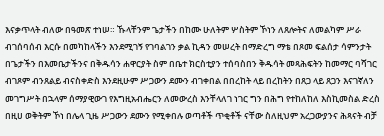እናቃጥላት ብለው በዓመጽ ተነሠ። ኹላቸንም ጌታችን በከሙ ሁለትም ሦስትም ኾነን ለጸሎትና ለመልካም ሥራ ብገሰባሰብ እርሱ በመካከላችን እንደሚገኝ የገባልገን ቃል ኪዳን መሠረት በማድረግ ማቴ በጾመ ፍልሰታ ሳምንታት በጌታችን በእመቤታችንና በቅዱሳን ሐዋርያት ስም በቤተ ክርስቲያን ተሰባስበን ቅዱሳት መጻሕፍትን ከመማር ባሻገር ብገጾም ብንጸልይ ብናስቀድስ እንደዚሁም ሥጋውን ደሙን ብገቀበል በበረከት ላይ በረከትን በጸጋ ላይ ጸጋን እናገኛለን መገግሥት በኋላም ሰማያዊውገ የእግዚአብሔርን ለመውረስ እንቸላለገ ነገር ግን በሕግ የተከለከለ እስኪመስል ድረስ በዚሀ ወቅትም ኾነ በሌላ ጊዜ ሥጋውን ደሙን የሚቀበሉ ወጣቶች ጥቂቶች ናቸው ስለዚህም አረጋውያንና ሕጻናት ብቻ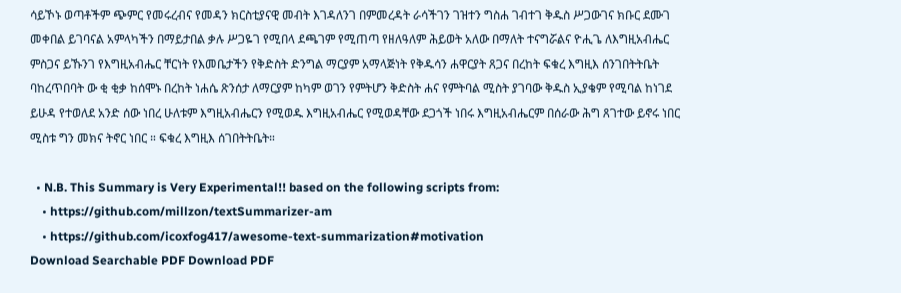ሳይኾኑ ወጣቶችም ጭምር የመሩረብና የመዳን ክርስቲያናዊ መብት እገዳለንገ በምመረዳት ራሳችገን ገዝተን ግስሐ ገብተገ ቅዱስ ሥጋውገና ክቡር ደሙገ መቀበል ይገባናል አምላካችን በማይታበል ቃሉ ሥጋዬገ የሚበላ ደጫገም የሚጠጣ የዘለዓለም ሕይወት አለው በማለት ተናግሯልና ዮሒጌ ለእግዚአብሔር ምስጋና ይኹንገ የእግዚአብሔር ቸርነት የእመቤታችን የቅድስት ድንግል ማርያም አማላጅነት የቅዱሳን ሐዋርያት ጸጋና በረከት ፍቁረ እግዚእ ሰንገበትትቤት ባከረጥበባት ው ቂ ቂቃ ከሰሞኑ በረከት ነሐሴ ጽንሰታ ለማርያም ከካም ወገን የምትሆን ቅድስት ሐና የምትባል ሚስት ያገባው ቅዱስ ኢያቄም የሚባል ከነገደ ይሁዳ የተወለደ አንድ ሰው ነበረ ሁለቱም እግዚአብሔርን የሚወዱ እግዚአብሔር የሚወዳቸው ደጋጎች ነበሩ እግዚአብሔርም በሰራው ሕግ ጸገተው ይኖሩ ነበር ሚስቱ ግን መክና ትኖር ነበር ። ፍቁረ እግዚእ ሰገበትትቤት።

  • N.B. This Summary is Very Experimental!! based on the following scripts from:
    • https://github.com/millzon/textSummarizer-am
    • https://github.com/icoxfog417/awesome-text-summarization#motivation
Download Searchable PDF Download PDF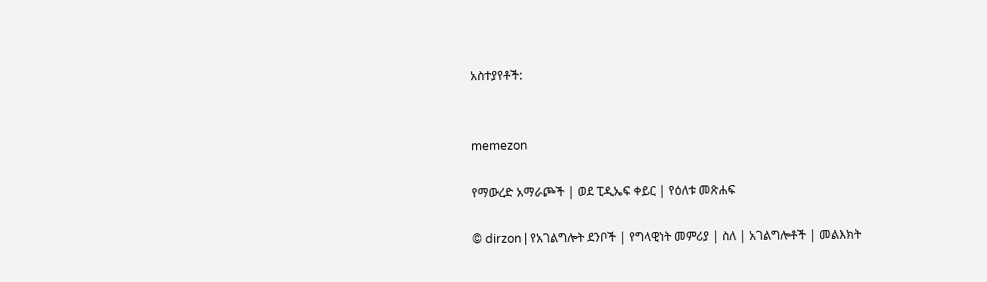አስተያየቶች:


memezon

የማውረድ አማራጮች | ወደ ፒዲኤፍ ቀይር | የዕለቱ መጽሐፍ

© dirzon | የአገልግሎት ደንቦች | የግላዊነት መምሪያ | ስለ | አገልግሎቶች | መልእክት